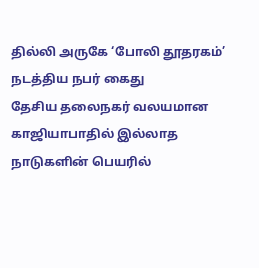தில்லி அருகே ‘போலி தூதரகம்’ நடத்திய நபர் கைது
தேசிய தலைநகர் வலயமான காஜியாபாதில் இல்லாத நாடுகளின் பெயரில்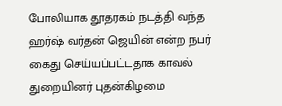போலியாக தூதரகம் நடத்தி வந்த ஹர்ஷ் வர்தன் ஜெயின் என்ற நபர் கைது செய்யப்பட்டதாக காவல் துறையினர் புதன்கிழமை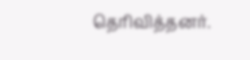தெரிவித்தனர்.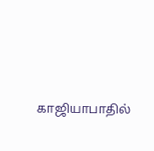காஜியாபாதில்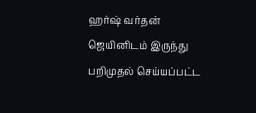ஹர்ஷ் வர்தன் ஜெயினிடம் இருந்து பறிமுதல் செய்யப்பட்ட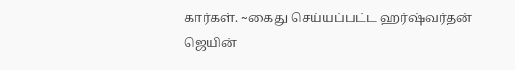கார்கள். ~கைது செய்யப்பட்ட ஹர்ஷ்வர்தன் ஜெயின்